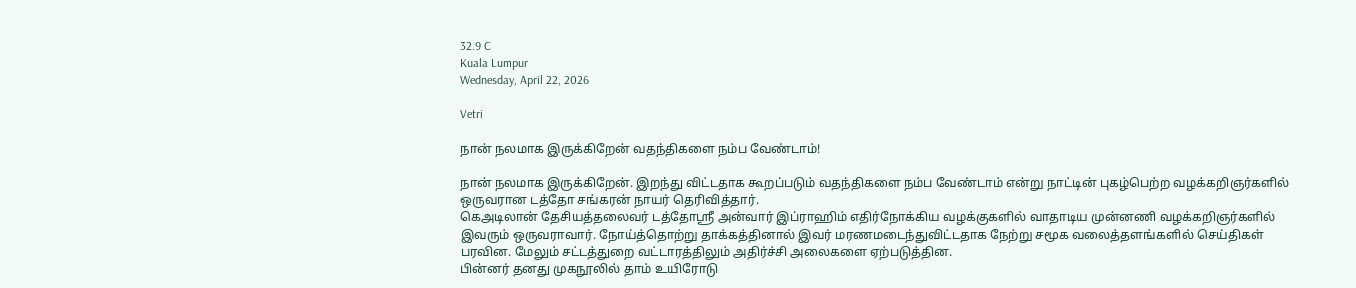32.9 C
Kuala Lumpur
Wednesday, April 22, 2026

Vetri

நான் நலமாக இருக்கிறேன் வதந்திகளை நம்ப வேண்டாம்!

நான் நலமாக இருக்கிறேன். இறந்து விட்டதாக கூறப்படும் வதந்திகளை நம்ப வேண்டாம் என்று நாட்டின் புகழ்பெற்ற வழக்கறிஞர்களில் ஒருவரான டத்தோ சங்கரன் நாயர் தெரிவித்தார்.
கெஅடிலான் தேசியத்தலைவர் டத்தோஸ்ரீ அன்வார் இப்ராஹிம் எதிர்நோக்கிய வழக்குகளில் வாதாடிய முன்னணி வழக்கறிஞர்களில் இவரும் ஒருவராவார். நோய்த்தொற்று தாக்கத்தினால் இவர் மரணமடைந்துவிட்டதாக நேற்று சமூக வலைத்தளங்களில் செய்திகள் பரவின. மேலும் சட்டத்துறை வட்டாரத்திலும் அதிர்ச்சி அலைகளை ஏற்படுத்தின.
பின்னர் தனது முகநூலில் தாம் உயிரோடு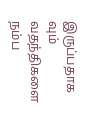இருப்பதாக வும் வதந்திகளை நம்ப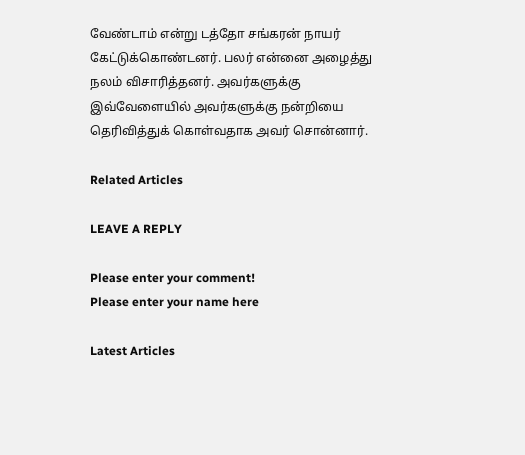வேண்டாம் என்று டத்தோ சங்கரன் நாயர் கேட்டுக்கொண்டனர். பலர் என்னை அழைத்து நலம் விசாரித்தனர். அவர்களுக்கு இவ்வேளையில் அவர்களுக்கு நன்றியை தெரிவித்துக் கொள்வதாக அவர் சொன்னார்.

Related Articles

LEAVE A REPLY

Please enter your comment!
Please enter your name here

Latest Articles